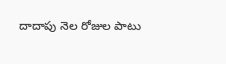దాదాపు నెల రోజుల పాటు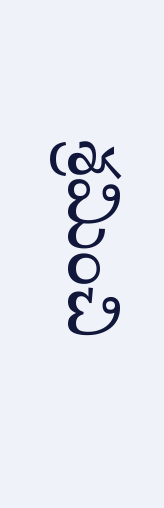శ్రమించి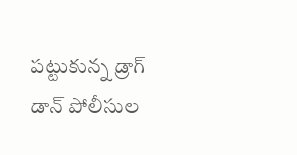పట్టుకున్న డ్రాగ్ డాన్ పోలీసుల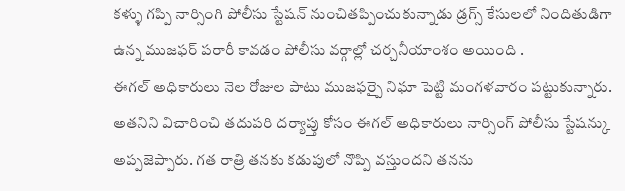కళ్ళు గప్పి నార్సింగి పోలీసు స్టేషన్ నుంచితప్పించుకున్నాడు డ్రగ్స్ కేసులలో నిందితుడిగా ఉన్న ముజఫర్ పరారీ కావడం పోలీసు వర్గాల్లో చర్చనీయాంశం అయింది .
ఈగల్ అధికారులు నెల రోజుల పాటు ముజఫర్పై నిఘా పెట్టి మంగళవారం పట్టుకున్నారు. అతనిని విచారించి తదుపరి దర్యాప్తు కోసం ఈగల్ అధికారులు నార్సింగ్ పోలీసు స్టేషన్కు అప్పజెప్పారు. గత రాత్రి తనకు కడుపులో నొప్పి వస్తుందని తనను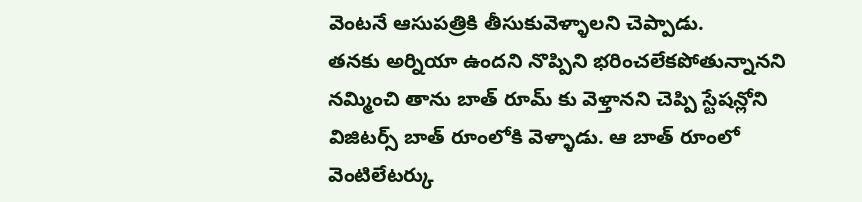వెంటనే ఆసుపత్రికి తీసుకువెళ్ళాలని చెప్పాడు.
తనకు అర్నియా ఉందని నొప్పిని భరించలేకపోతున్నానని నమ్మించి తాను బాత్ రూమ్ కు వెళ్తానని చెప్పి స్టేషన్లోని విజిటర్స్ బాత్ రూంలోకి వెళ్ళాడు. ఆ బాత్ రూంలో వెంటిలేటర్కు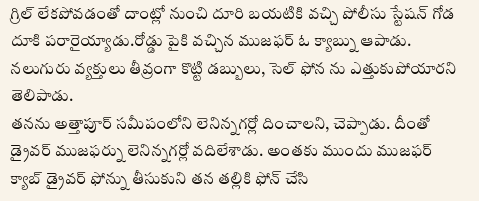గ్రిల్ లేకపోవడంతో దాంట్లో నుంచి దూరి బయటికి వచ్చి పోలీసు స్టేషన్ గోడ దూకి పరారైయ్యాడు.రోడ్డు పైకి వచ్చిన ముజఫర్ ఓ క్యాబ్ను ఆపాడు. నలుగురు వ్యక్తులు తీవ్రంగా కొట్టి డబ్బులు, సెల్ ఫోన ను ఎత్తుకుపోయారని తెలిపాడు.
తనను అత్తాపూర్ సమీపంలోని లెనిన్నగర్లో దించాలని, చెప్పాడు. దీంతో డ్రైవర్ ముజఫర్ను లెనిన్నగర్లో వదిలేశాడు. అంతకు ముందు ముజఫర్ క్యాబ్ డ్రైవర్ ఫోన్ను తీసుకుని తన తల్లికి ఫోన్ చేసి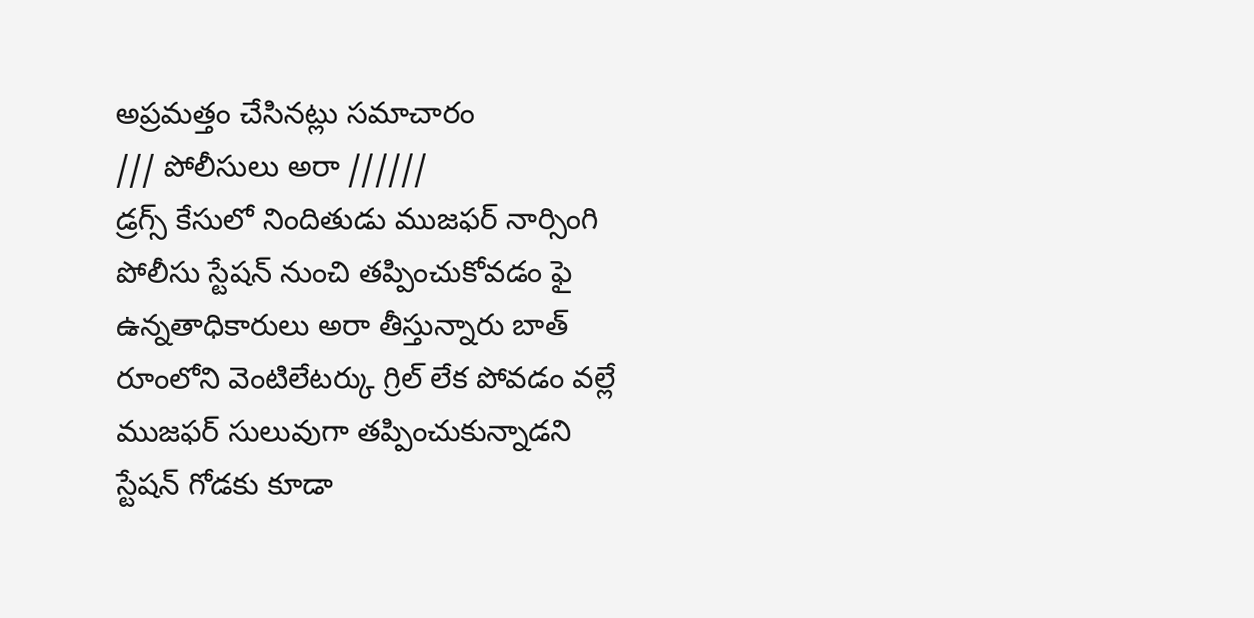అప్రమత్తం చేసినట్లు సమాచారం
/// పోలీసులు అరా //////
డ్రగ్స్ కేసులో నిందితుడు ముజఫర్ నార్సింగి పోలీసు స్టేషన్ నుంచి తప్పించుకోవడం ఫై ఉన్నతాధికారులు అరా తీస్తున్నారు బాత్ రూంలోని వెంటిలేటర్కు గ్రిల్ లేక పోవడం వల్లే ముజఫర్ సులువుగా తప్పించుకున్నాడని స్టేషన్ గోడకు కూడా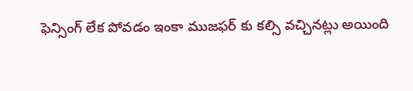ఫెన్సింగ్ లేక పోవడం ఇంకా ముజఫర్ కు కల్సి వచ్చినట్లు అయింది